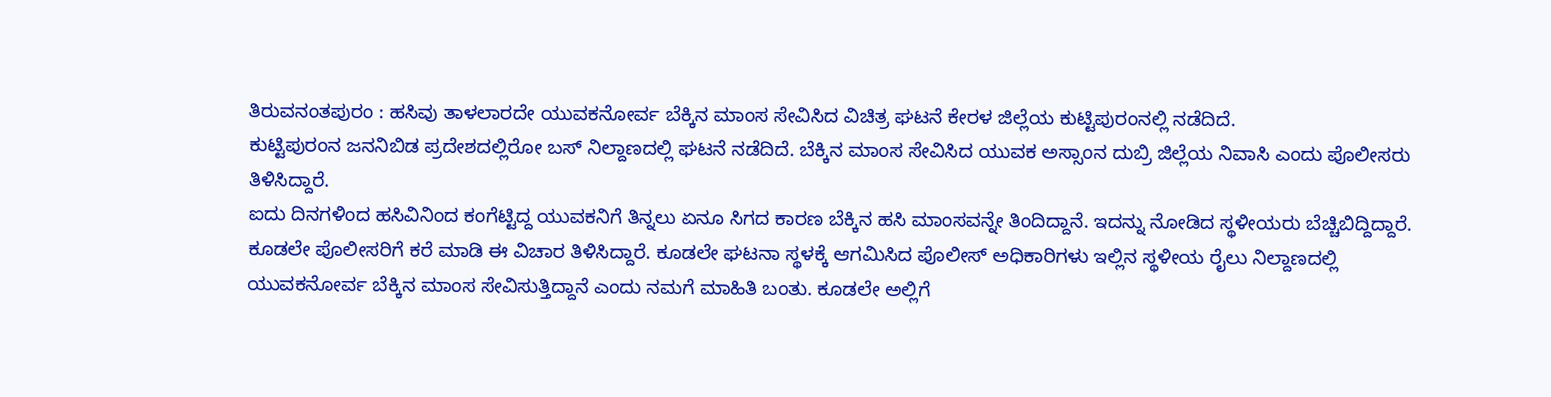ತಿರುವನಂತಪುರಂ : ಹಸಿವು ತಾಳಲಾರದೇ ಯುವಕನೋರ್ವ ಬೆಕ್ಕಿನ ಮಾಂಸ ಸೇವಿಸಿದ ವಿಚಿತ್ರ ಘಟನೆ ಕೇರಳ ಜಿಲ್ಲೆಯ ಕುಟ್ಟಿಪುರಂನಲ್ಲಿ ನಡೆದಿದೆ.
ಕುಟ್ಟಿಪುರಂನ ಜನನಿಬಿಡ ಪ್ರದೇಶದಲ್ಲಿರೋ ಬಸ್ ನಿಲ್ದಾಣದಲ್ಲಿ ಘಟನೆ ನಡೆದಿದೆ. ಬೆಕ್ಕಿನ ಮಾಂಸ ಸೇವಿಸಿದ ಯುವಕ ಅಸ್ಸಾಂನ ದುಬ್ರಿ ಜಿಲ್ಲೆಯ ನಿವಾಸಿ ಎಂದು ಪೊಲೀಸರು ತಿಳಿಸಿದ್ದಾರೆ.
ಐದು ದಿನಗಳಿಂದ ಹಸಿವಿನಿಂದ ಕಂಗೆಟ್ಟಿದ್ದ ಯುವಕನಿಗೆ ತಿನ್ನಲು ಏನೂ ಸಿಗದ ಕಾರಣ ಬೆಕ್ಕಿನ ಹಸಿ ಮಾಂಸವನ್ನೇ ತಿಂದಿದ್ದಾನೆ. ಇದನ್ನು ನೋಡಿದ ಸ್ಥಳೀಯರು ಬೆಚ್ಚಿಬಿದ್ದಿದ್ದಾರೆ. ಕೂಡಲೇ ಪೊಲೀಸರಿಗೆ ಕರೆ ಮಾಡಿ ಈ ವಿಚಾರ ತಿಳಿಸಿದ್ದಾರೆ. ಕೂಡಲೇ ಘಟನಾ ಸ್ಥಳಕ್ಕೆ ಆಗಮಿಸಿದ ಪೊಲೀಸ್ ಅಧಿಕಾರಿಗಳು ಇಲ್ಲಿನ ಸ್ಥಳೀಯ ರೈಲು ನಿಲ್ದಾಣದಲ್ಲಿ ಯುವಕನೋರ್ವ ಬೆಕ್ಕಿನ ಮಾಂಸ ಸೇವಿಸುತ್ತಿದ್ದಾನೆ ಎಂದು ನಮಗೆ ಮಾಹಿತಿ ಬಂತು. ಕೂಡಲೇ ಅಲ್ಲಿಗೆ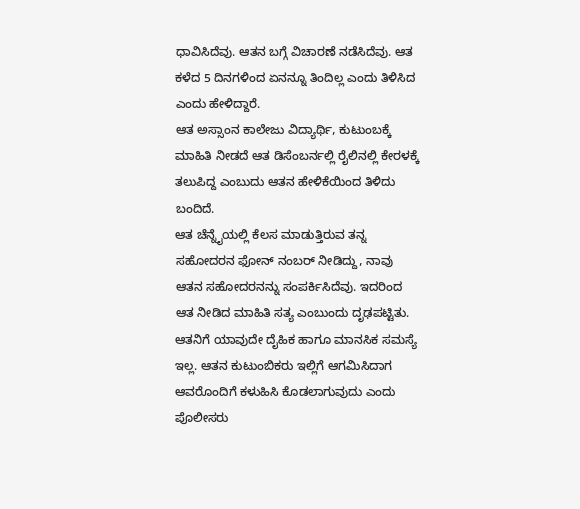ಧಾವಿಸಿದೆವು. ಆತನ ಬಗ್ಗೆ ವಿಚಾರಣೆ ನಡೆಸಿದೆವು. ಆತ ಕಳೆದ 5 ದಿನಗಳಿಂದ ಏನನ್ನೂ ತಿಂದಿಲ್ಲ ಎಂದು ತಿಳಿಸಿದ ಎಂದು ಹೇಳಿದ್ದಾರೆ.
ಆತ ಅಸ್ಸಾಂನ ಕಾಲೇಜು ವಿದ್ಯಾರ್ಥಿ, ಕುಟುಂಬಕ್ಕೆ ಮಾಹಿತಿ ನೀಡದೆ ಆತ ಡಿಸೆಂಬರ್ನಲ್ಲಿ ರೈಲಿನಲ್ಲಿ ಕೇರಳಕ್ಕೆ ತಲುಪಿದ್ದ ಎಂಬುದು ಆತನ ಹೇಳಿಕೆಯಿಂದ ತಿಳಿದು ಬಂದಿದೆ.
ಆತ ಚೆನ್ನೈಯಲ್ಲಿ ಕೆಲಸ ಮಾಡುತ್ತಿರುವ ತನ್ನ ಸಹೋದರನ ಫೋನ್ ನಂಬರ್ ನೀಡಿದ್ದು, ನಾವು ಆತನ ಸಹೋದರನನ್ನು ಸಂಪರ್ಕಿಸಿದೆವು. ಇದರಿಂದ ಆತ ನೀಡಿದ ಮಾಹಿತಿ ಸತ್ಯ ಎಂಬುಂದು ದೃಢಪಟ್ಟಿತು. ಆತನಿಗೆ ಯಾವುದೇ ದೈಹಿಕ ಹಾಗೂ ಮಾನಸಿಕ ಸಮಸ್ಯೆ ಇಲ್ಲ. ಆತನ ಕುಟುಂಬಿಕರು ಇಲ್ಲಿಗೆ ಆಗಮಿಸಿದಾಗ ಆವರೊಂದಿಗೆ ಕಳುಹಿಸಿ ಕೊಡಲಾಗುವುದು ಎಂದು ಪೊಲೀಸರು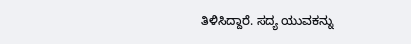ತಿಳಿಸಿದ್ದಾರೆ. ಸದ್ಯ ಯುವಕನ್ನು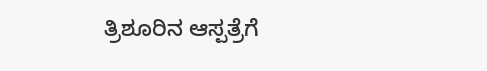ತ್ರಿಶೂರಿನ ಆಸ್ಪತ್ರೆಗೆ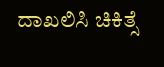ದಾಖಲಿಸಿ ಚಿಕಿತ್ಸೆ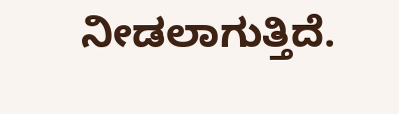ನೀಡಲಾಗುತ್ತಿದೆ.